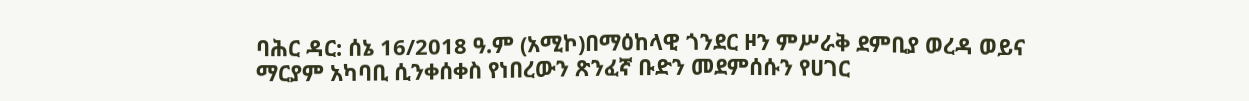ባሕር ዳር: ሰኔ 16/2018 ዓ.ም (አሚኮ)በማዕከላዊ ጎንደር ዞን ምሥራቅ ደምቢያ ወረዳ ወይና ማርያም አካባቢ ሲንቀሰቀስ የነበረውን ጽንፈኛ ቡድን መደምሰሱን የሀገር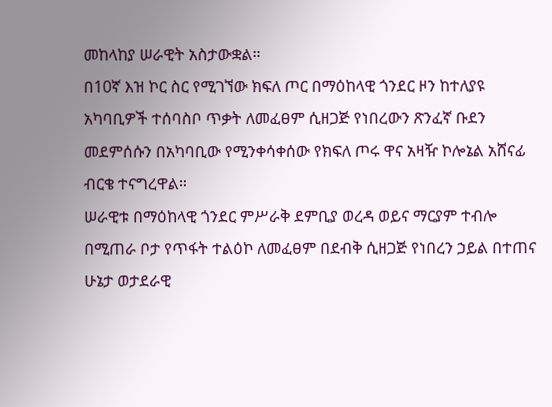መከላከያ ሠራዊት አስታውቋል።
በ10ኛ እዝ ኮር ስር የሚገኘው ክፍለ ጦር በማዕከላዊ ጎንደር ዞን ከተለያዩ አካባቢዎች ተሰባስቦ ጥቃት ለመፈፀም ሲዘጋጅ የነበረውን ጽንፈኛ ቡደን መደምሰሱን በአካባቢው የሚንቀሳቀሰው የክፍለ ጦሩ ዋና አዛዥ ኮሎኔል አሸናፊ ብርቄ ተናግረዋል።
ሠራዊቱ በማዕከላዊ ጎንደር ምሥራቅ ደምቢያ ወረዳ ወይና ማርያም ተብሎ በሚጠራ ቦታ የጥፋት ተልዕኮ ለመፈፀም በደብቅ ሲዘጋጅ የነበረን ኃይል በተጠና ሁኔታ ወታደራዊ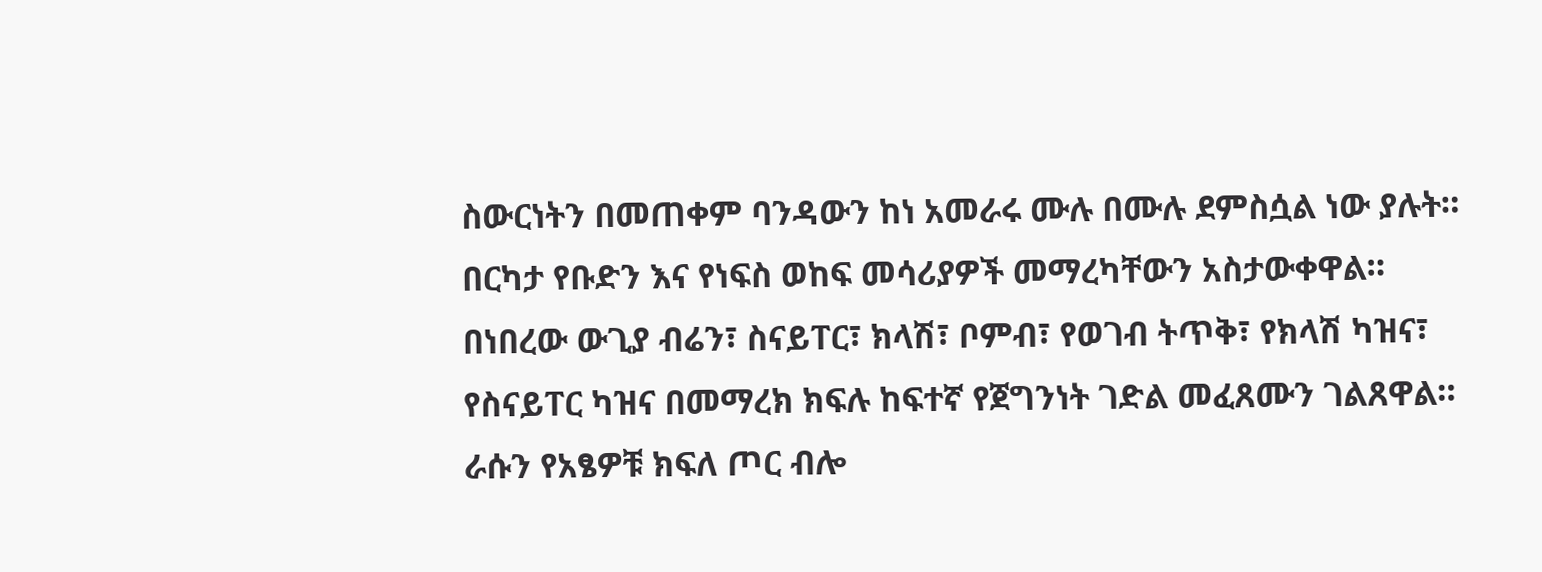ስውርነትን በመጠቀም ባንዳውን ከነ አመራሩ ሙሉ በሙሉ ደምስሷል ነው ያሉት። በርካታ የቡድን እና የነፍስ ወከፍ መሳሪያዎች መማረካቸውን አስታውቀዋል።
በነበረው ውጊያ ብሬን፣ ስናይፐር፣ ክላሽ፣ ቦምብ፣ የወገብ ትጥቅ፣ የክላሽ ካዝና፣ የስናይፐር ካዝና በመማረክ ክፍሉ ከፍተኛ የጀግንነት ገድል መፈጸሙን ገልጸዋል።
ራሱን የአፄዎቹ ክፍለ ጦር ብሎ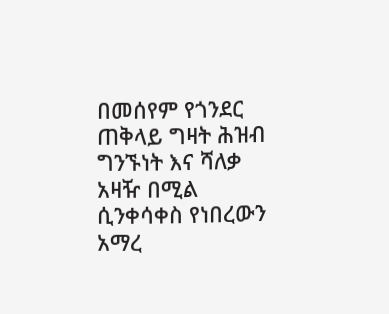በመሰየም የጎንደር ጠቅላይ ግዛት ሕዝብ ግንኙነት እና ሻለቃ አዛዥ በሚል ሲንቀሳቀስ የነበረውን አማረ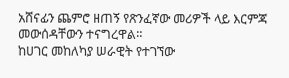አሸናፊን ጨምሮ ዘጠኝ የጽንፈኛው መሪዎች ላይ እርምጃ መውሰዳቸውን ተናግረዋል።
ከሀገር መከለካያ ሠራዊት የተገኘው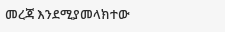መረጃ እንደሚያመላክተው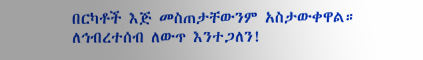በርካቶች እጅ መስጠታቸውንም አስታውቀዋል።
ለኅብረተሰብ ለውጥ እንተጋለን!